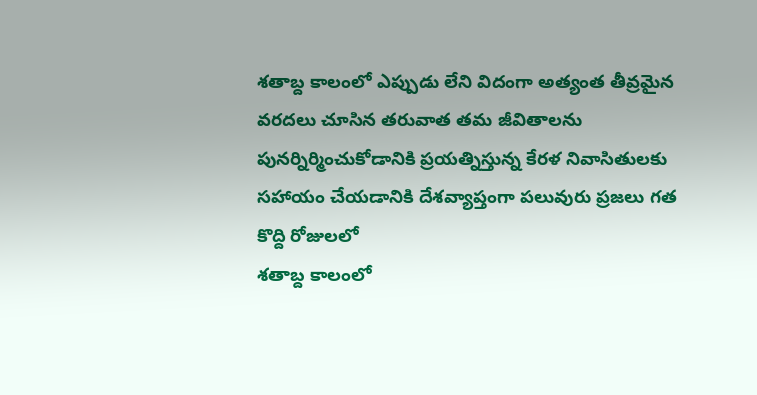శతాబ్ద కాలంలో ఎప్పుడు లేని విదంగా అత్యంత తీవ్రమైన వరదలు చూసిన తరువాత తమ జీవితాలను పునర్నిర్మించుకోడానికి ప్రయత్నిస్తున్న కేరళ నివాసితులకు సహాయం చేయడానికి దేశవ్యాప్తంగా పలువురు ప్రజలు గత కొద్ది రోజులలో
శతాబ్ద కాలంలో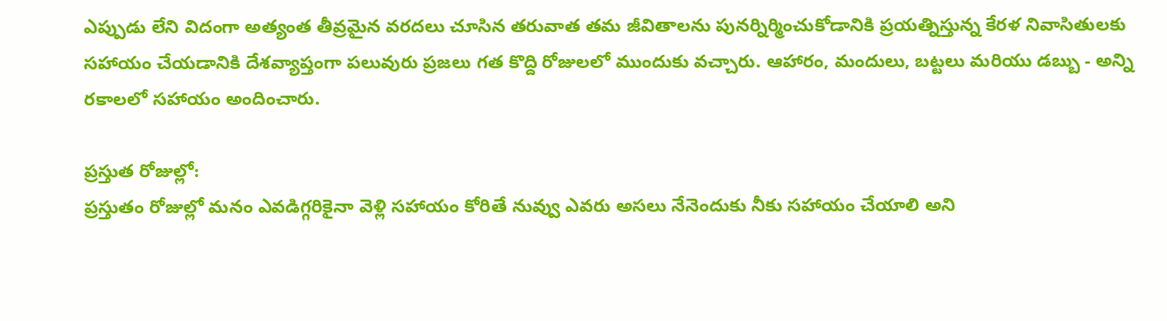ఎప్పుడు లేని విదంగా అత్యంత తీవ్రమైన వరదలు చూసిన తరువాత తమ జీవితాలను పునర్నిర్మించుకోడానికి ప్రయత్నిస్తున్న కేరళ నివాసితులకు సహాయం చేయడానికి దేశవ్యాప్తంగా పలువురు ప్రజలు గత కొద్ది రోజులలో ముందుకు వచ్చారు. ఆహారం, మందులు, బట్టలు మరియు డబ్బు - అన్ని రకాలలో సహాయం అందించారు.

ప్రస్తుత రోజుల్లో:
ప్రస్తుతం రోజుల్లో మనం ఎవడిగ్గరికైనా వెళ్లి సహాయం కోరితే నువ్వు ఎవరు అసలు నేనెందుకు నీకు సహాయం చేయాలి అని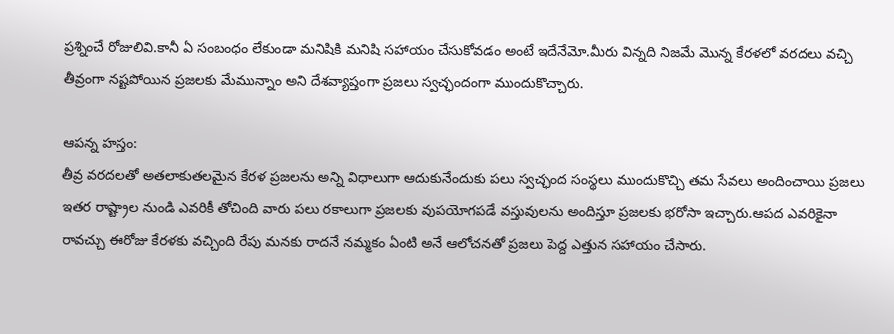ప్రశ్నించే రోజులివి.కానీ ఏ సంబంధం లేకుండా మనిషికి మనిషి సహాయం చేసుకోవడం అంటే ఇదేనేమో.మీరు విన్నది నిజమే మొన్న కేరళలో వరదలు వచ్చి తీవ్రంగా నష్టపోయిన ప్రజలకు మేమున్నాం అని దేశవ్యాప్తంగా ప్రజలు స్వచ్ఛందంగా ముందుకొచ్చారు.

ఆపన్న హస్తం:
తీవ్ర వరదలతో అతలాకుతలమైన కేరళ ప్రజలను అన్ని విధాలుగా ఆదుకునేందుకు పలు స్వచ్ఛంద సంస్థలు ముందుకొచ్చి తమ సేవలు అందించాయి ప్రజలు ఇతర రాష్ట్రాల నుండి ఎవరికీ తోచింది వారు పలు రకాలుగా ప్రజలకు వుపయోగపడే వస్తువులను అందిస్తూ ప్రజలకు భరోసా ఇచ్చారు.ఆపద ఎవరికైనా రావచ్చు ఈరోజు కేరళకు వచ్చింది రేపు మనకు రాదనే నమ్మకం ఏంటి అనే ఆలోచనతో ప్రజలు పెద్ద ఎత్తున సహాయం చేసారు.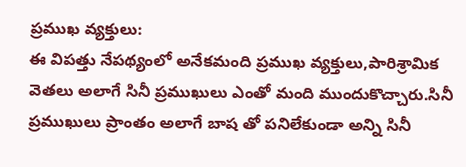ప్రముఖ వ్యక్తులు:
ఈ విపత్తు నేపథ్యంలో అనేకమంది ప్రముఖ వ్యక్తులు,పారిశ్రామిక వెతలు అలాగే సినీ ప్రముఖులు ఎంతో మంది ముందుకొచ్చారు.సినీ ప్రముఖులు ప్రాంతం అలాగే బాష తో పనిలేకుండా అన్ని సినీ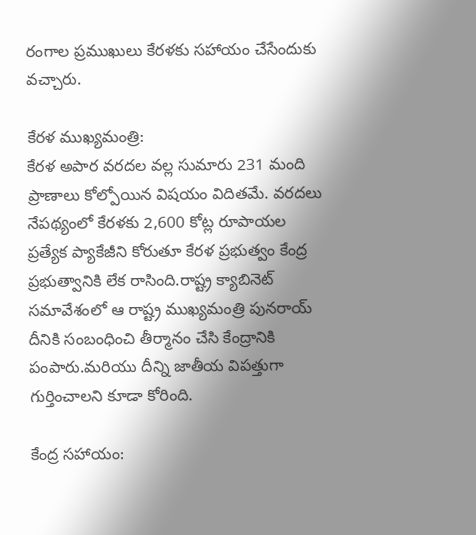రంగాల ప్రముఖులు కేరళకు సహాయం చేసేందుకు వచ్చారు.

కేరళ ముఖ్యమంత్రి:
కేరళ అపార వరదల వల్ల సుమారు 231 మంది ప్రాణాలు కోల్పోయిన విషయం విదితమే. వరదలు నేపథ్యంలో కేరళకు 2,600 కోట్ల రూపాయల ప్రత్యేక ప్యాకేజీని కోరుతూ కేరళ ప్రభుత్వం కేంద్ర ప్రభుత్వానికి లేక రాసింది.రాష్ట్ర క్యాబినెట్ సమావేశంలో ఆ రాష్ట్ర ముఖ్యమంత్రి పునరాయ్ దీనికి సంబంధించి తీర్మానం చేసి కేంద్రానికి పంపారు.మరియు దీన్ని జాతీయ విపత్తుగా గుర్తించాలని కూడా కోరింది.

కేంద్ర సహాయం: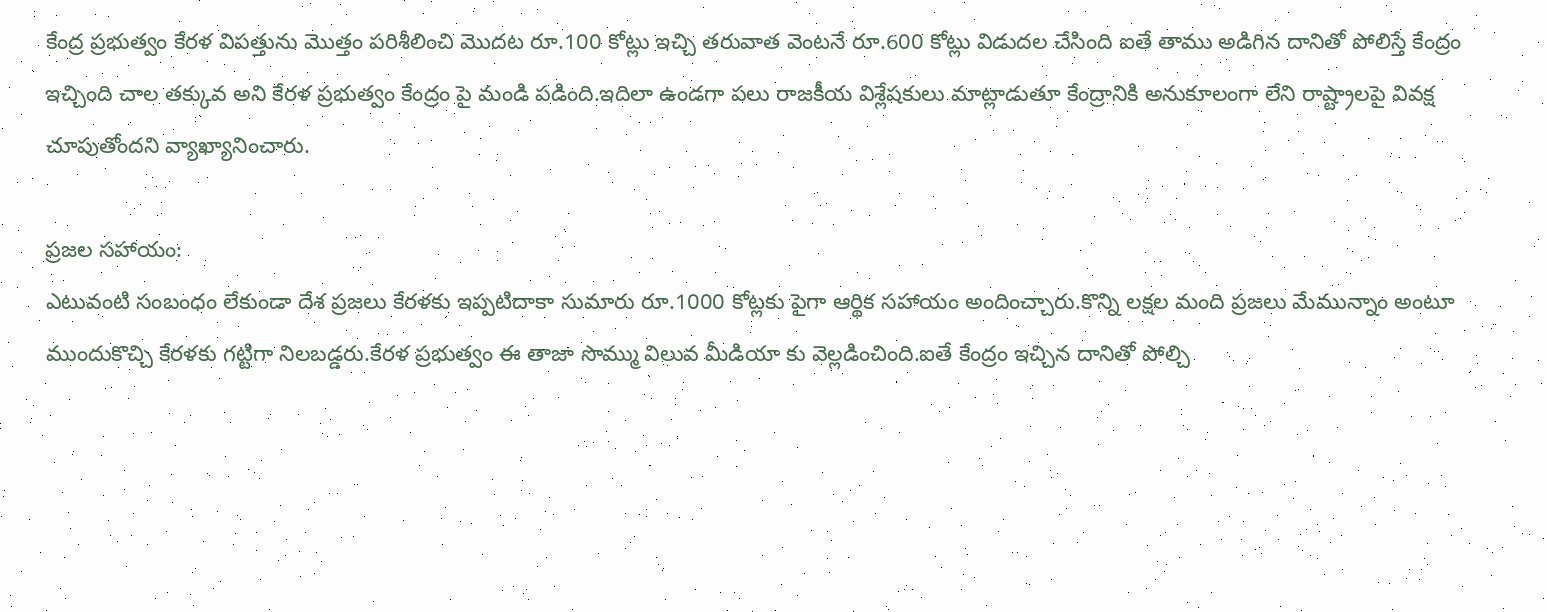కేంద్ర ప్రభుత్వం కేరళ విపత్తును మొత్తం పరిశీలించి మొదట రూ.100 కోట్లు ఇచ్చి తరువాత వెంటనే రూ.600 కోట్లు విడుదల చేసింది ఐతే తాము అడిగిన దానితో పోలిస్తే కేంద్రం ఇచ్చింది చాల తక్కువ అని కేరళ ప్రభుత్వం కేంద్రం పై మండి పడింది.ఇదిలా ఉండగా పలు రాజకీయ విశ్లేషకులు మాట్లాడుతూ కేంద్రానికి అనుకూలంగా లేని రాష్ట్రాలపై వివక్ష చూపుతోందని వ్యాఖ్యానించారు.

ప్రజల సహాయం:
ఎటువంటి సంబంధం లేకుండా దేశ ప్రజలు కేరళకు ఇప్పటిదాకా సుమారు రూ.1000 కోట్లకు పైగా ఆర్థిక సహాయం అందించ్చారు.కొన్ని లక్షల మంది ప్రజలు మేమున్నాం అంటూ ముందుకొచ్చి కేరళకు గట్టిగా నిలబడ్డరు.కేరళ ప్రభుత్వం ఈ తాజా సొమ్ము విలువ మీడియా కు వెల్లడించింది.ఐతే కేంద్రం ఇచ్చిన దానితో పోల్చి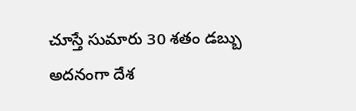చూస్తే సుమారు 30 శతం డబ్బు అదనంగా దేశ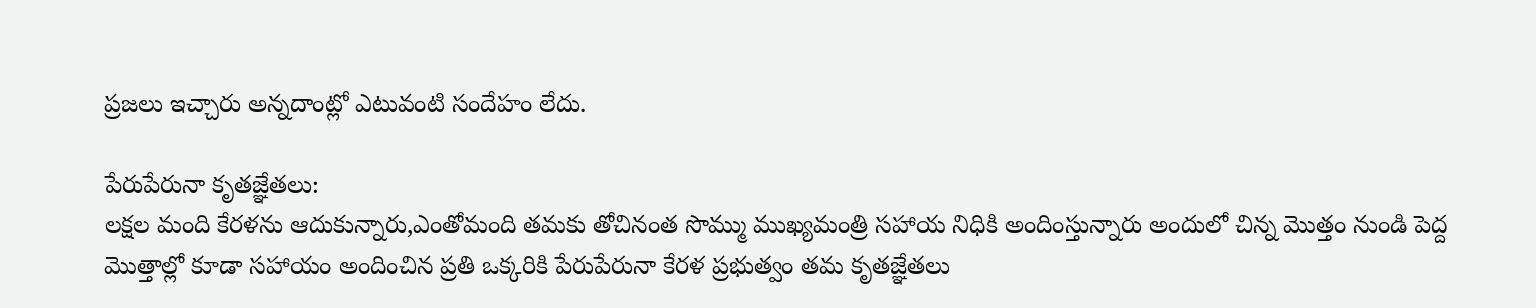ప్రజలు ఇచ్చారు అన్నదాంట్లో ఎటువంటి సందేహం లేదు.

పేరుపేరునా కృతజ్ఞేతలు:
లక్షల మంది కేరళను ఆదుకున్నారు,ఎంతోమంది తమకు తోచినంత సొమ్ము ముఖ్యమంత్రి సహాయ నిధికి అందింస్తున్నారు అందులో చిన్న మొత్తం నుండి పెద్ద మొత్తాల్లో కూడా సహాయం అందించిన ప్రతి ఒక్కరికి పేరుపేరునా కేరళ ప్రభుత్వం తమ కృతజ్ఞేతలు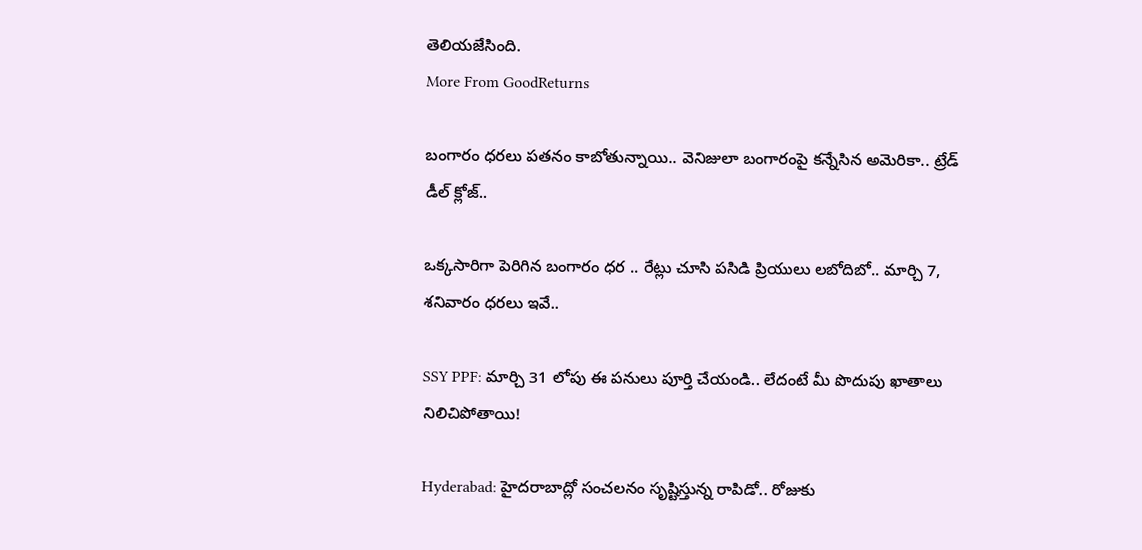తెలియజేసింది.
More From GoodReturns

బంగారం ధరలు పతనం కాబోతున్నాయి.. వెనిజులా బంగారంపై కన్నేసిన అమెరికా.. ట్రేడ్ డీల్ క్లోజ్..

ఒక్కసారిగా పెరిగిన బంగారం ధర .. రేట్లు చూసి పసిడి ప్రియులు లబోదిబో.. మార్చి 7, శనివారం ధరలు ఇవే..

SSY PPF: మార్చి 31 లోపు ఈ పనులు పూర్తి చేయండి.. లేదంటే మీ పొదుపు ఖాతాలు నిలిచిపోతాయి!

Hyderabad: హైదరాబాద్లో సంచలనం సృష్టిస్తున్న రాపిడో.. రోజుకు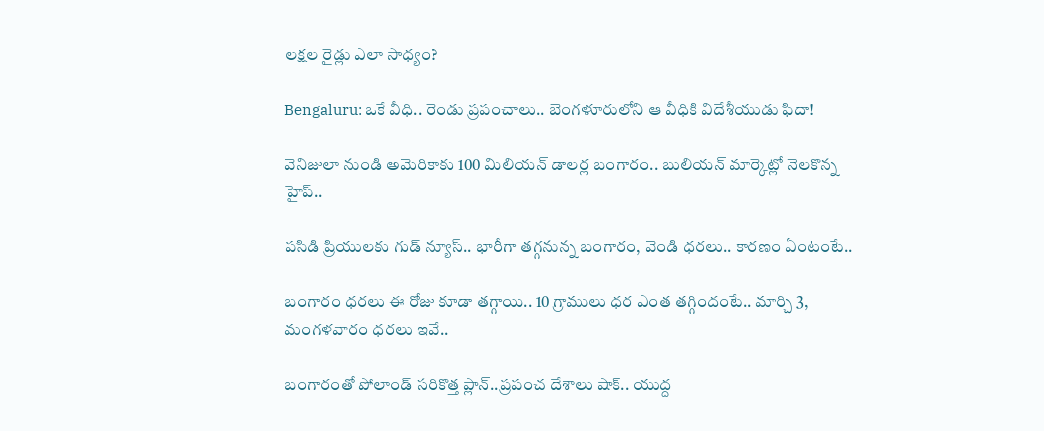లక్షల రైడ్లు ఎలా సాధ్యం?

Bengaluru: ఒకే వీధి.. రెండు ప్రపంచాలు.. బెంగళూరులోని ఆ వీధికి విదేశీయుడు ఫిదా!

వెనిజులా నుండి అమెరికాకు 100 మిలియన్ డాలర్ల బంగారం.. బులియన్ మార్కెట్లో నెలకొన్న హైప్..

పసిడి ప్రియులకు గుడ్ న్యూస్.. భారీగా తగ్గనున్న బంగారం, వెండి ధరలు.. కారణం ఏంటంటే..

బంగారం ధరలు ఈ రోజు కూడా తగ్గాయి.. 10 గ్రాములు ధర ఎంత తగ్గిందంటే.. మార్చి 3, మంగళవారం ధరలు ఇవే..

బంగారంతో పోలాండ్ సరికొత్త ప్లాన్..ప్రపంచ దేశాలు షాక్.. యుద్ద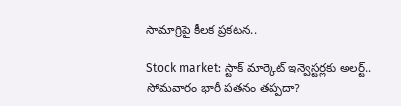సామాగ్రిపై కీలక ప్రకటన..

Stock market: స్టాక్ మార్కెట్ ఇన్వెస్టర్లకు అలర్ట్.. సోమవారం భారీ పతనం తప్పదా?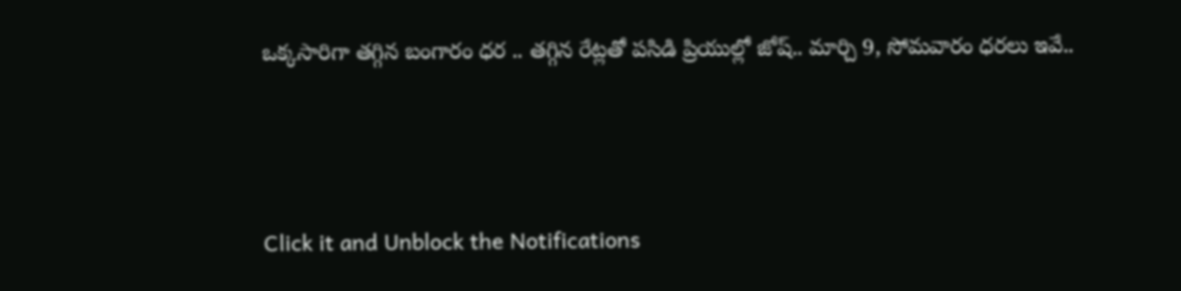ఒక్కసారిగా తగ్గిన బంగారం ధర .. తగ్గిన రేట్లతో పసిడి ప్రియుల్లో జోష్.. మార్చి 9, సోమవారం ధరలు ఇవే..



Click it and Unblock the Notifications